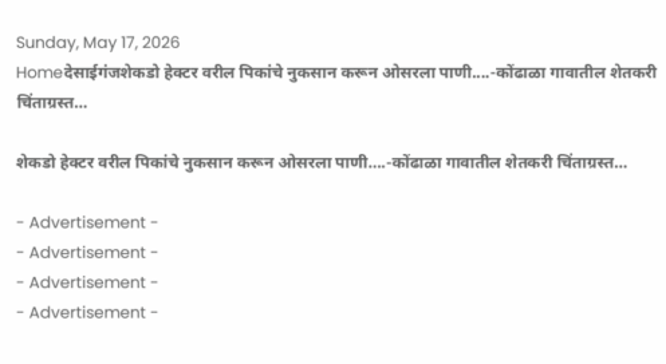Sunday, May 17, 2026
Homeदेसाईगंजशेकडो हेक्टर वरील पिकांचे नुकसान करून ओसरला पाणी....-कोंढाळा गावातील शेतकरी चिंताग्रस्त…

शेकडो हेक्टर वरील पिकांचे नुकसान करून ओसरला पाणी….-कोंढाळा गावातील शेतकरी चिंताग्रस्त…

- Advertisement -
- Advertisement -
- Advertisement -
- Advertisement -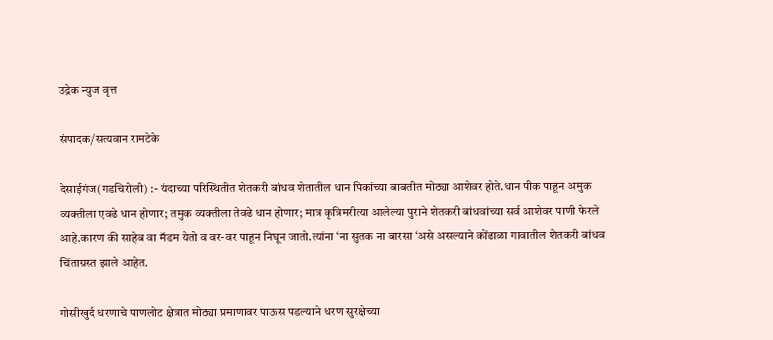उद्रेक न्युज वृत्त

संपादक/सत्यवान रामटेके

देसाईगंज(गडचिरोली) :- यंदाच्या परिस्थितीत शेतकरी बांधव शेतातील धान पिकांच्या बाबतीत मोठ्या आशेवर होते.धान पीक पाहून अमुक व्यक्तीला एवढे धान होणार; तमुक व्यक्तीला तेवढे धान होणार; मात्र कृत्रिमरीत्या आलेल्या पुराने शेतकरी बांधवांच्या सर्व आशेवर पाणी फेरले आहे.कारण की साहेब वा मॅडम येतो व वर-वर पाहून निघून जातो.त्यांना ‘ना सुतक ना बारसा ‘असे असल्याने कोंढाळा गावातील शेतकरी बांधव चिंताग्रस्त झाले आहेत.

गोसीखुर्द धरणाचे पाणलोट क्षेत्रात मोठ्या प्रमाणावर पाऊस पडल्याने धरण सुरक्षेच्या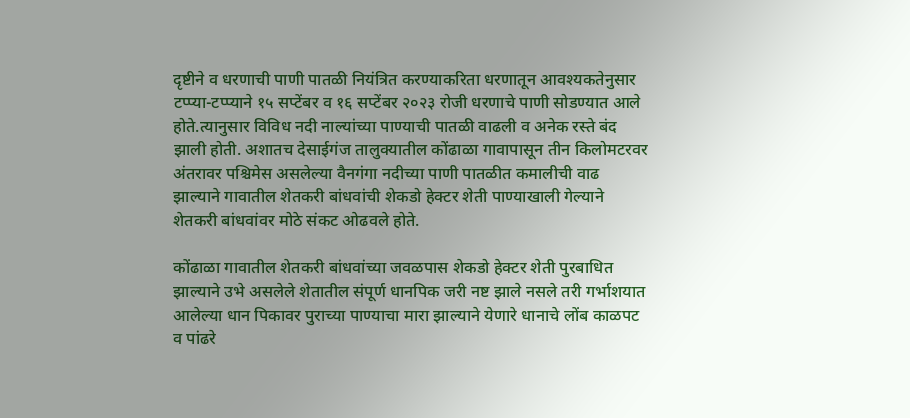दृष्टीने व धरणाची पाणी पातळी नियंत्रित करण्याकरिता धरणातून आवश्यकतेनुसार टप्प्या-टप्प्याने १५ सप्टेंबर व १६ सप्टेंबर २०२३ रोजी धरणाचे पाणी सोडण्यात आले होते.त्यानुसार विविध नदी नाल्यांच्या पाण्याची पातळी वाढली व अनेक रस्ते बंद झाली होती. अशातच देसाईगंज तालुक्यातील कोंढाळा गावापासून तीन किलोमटरवर अंतरावर पश्चिमेस असलेल्या वैनगंगा नदीच्या पाणी पातळीत कमालीची वाढ झाल्याने गावातील शेतकरी बांधवांची शेकडो हेक्टर शेती पाण्याखाली गेल्याने शेतकरी बांधवांवर मोठे संकट ओढवले होते.

कोंढाळा गावातील शेतकरी बांधवांच्या जवळपास शेकडो हेक्टर शेती पुरबाधित झाल्याने उभे असलेले शेतातील संपूर्ण धानपिक जरी नष्ट झाले नसले तरी गर्भाशयात आलेल्या धान पिकावर पुराच्या पाण्याचा मारा झाल्याने येणारे धानाचे लोंब काळपट व पांढरे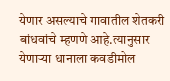येणार असल्याचे गावातील शेतकरी बांधवांचे म्हणणे आहे.त्यानुसार येणाऱ्या धानाला कवडीमोल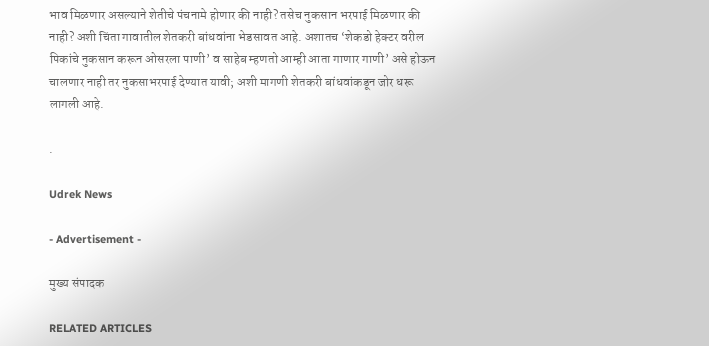भाव मिळणार असल्याने शेतीचे पंचनामे होणार की नाही? तसेच नुकसान भरपाई मिळणार की नाही? अशी चिंता गावातील शेतकरी बांधवांना भेडसावत आहे. अशातच ‘शेकडो हेक्टर वरील पिकांचे नुकसान करून ओसरला पाणी’ व साहेब म्हणतो आम्ही आता गाणार गाणी’ असे होऊन चालणार नाही तर नुकसाभरपाई देण्यात यावी; अशी मागणी शेतकरी बांधवांकडून जोर धरू लागली आहे.

.

Udrek News

- Advertisement -

मुख्य संपादक

RELATED ARTICLES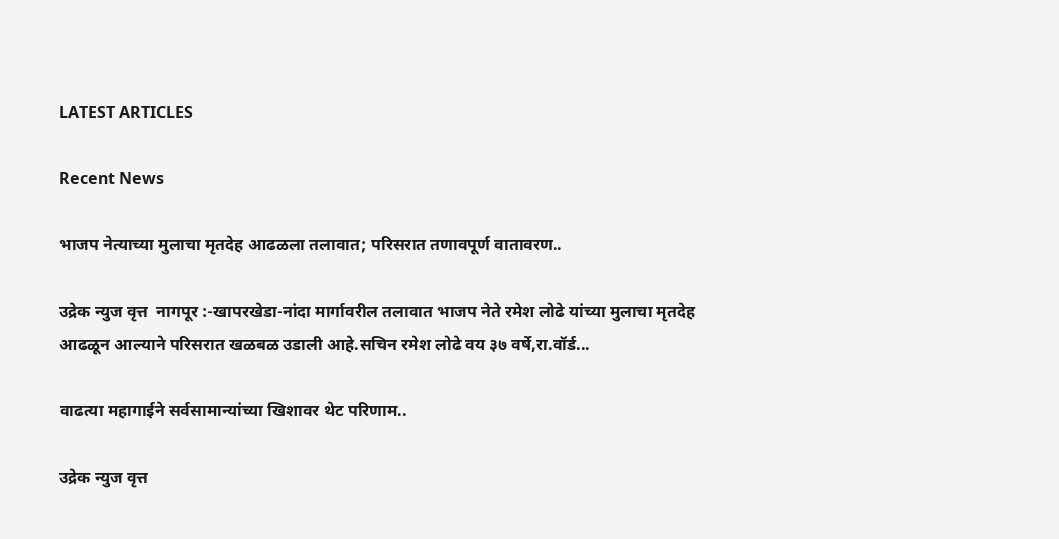LATEST ARTICLES

Recent News

भाजप नेत्याच्या मुलाचा मृतदेह आढळला तलावात; परिसरात तणावपूर्ण वातावरण..

उद्रेक न्युज वृत्त  नागपूर :-खापरखेडा-नांदा मार्गावरील तलावात भाजप नेते रमेश लोढे यांच्या मुलाचा मृतदेह आढळून आल्याने परिसरात खळबळ उडाली आहे.सचिन रमेश लोढे वय ३७ वर्षे,रा.वॉर्ड...

वाढत्या महागाईने सर्वसामान्यांच्या खिशावर थेट परिणाम..

उद्रेक न्युज वृत्त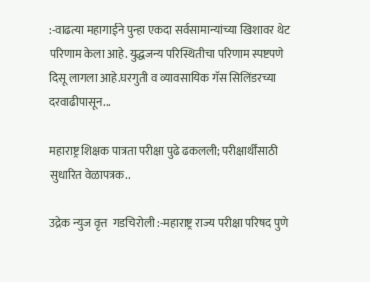:-वाढत्या महागाईने पुन्हा एकदा सर्वसामान्यांच्या खिशावर थेट परिणाम केला आहे. युद्धजन्य परिस्थितीचा परिणाम स्पष्टपणे दिसू लागला आहे.घरगुती व व्यावसायिक गॅस सिलिंडरच्या दरवाढीपासून...

महाराष्ट्र शिक्षक पात्रता परीक्षा पुढे ढकलली; परीक्षार्थींसाठी सुधारित वेळापत्रक..

उद्रेक न्युज वृत्त  गडचिरोली :-महाराष्ट्र राज्य परीक्षा परिषद पुणे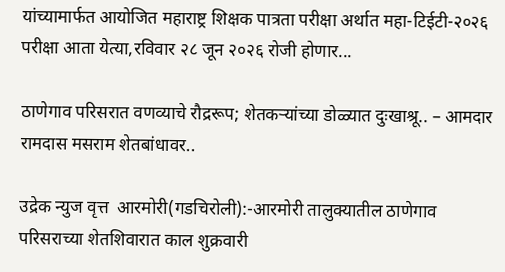यांच्यामार्फत आयोजित महाराष्ट्र शिक्षक पात्रता परीक्षा अर्थात महा-टिईटी-२०२६ परीक्षा आता येत्या,रविवार २८ जून २०२६ रोजी होणार...

ठाणेगाव परिसरात वणव्याचे रौद्ररूप; शेतकऱ्यांच्या डोळ्यात दुःखाश्रू.. – आमदार रामदास मसराम शेतबांधावर..

उद्रेक न्युज वृत्त  आरमोरी(गडचिरोली):-आरमोरी तालुक्यातील ठाणेगाव परिसराच्या शेतशिवारात काल शुक्रवारी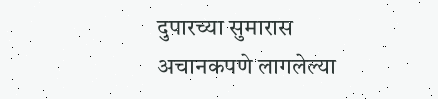दुपारच्या सुमारास अचानकपणे लागलेल्या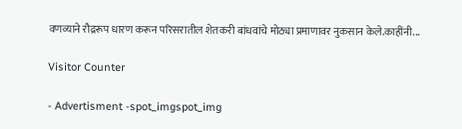वणव्याने रौद्ररूप धारण करून परिसरातील शेतकरी बांधवांचे मोठ्या प्रमाणावर नुकसान केले.काहींनी...

Visitor Counter

- Advertisment -spot_imgspot_img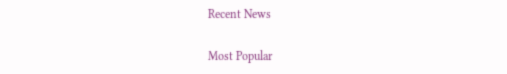Recent News

Most Popular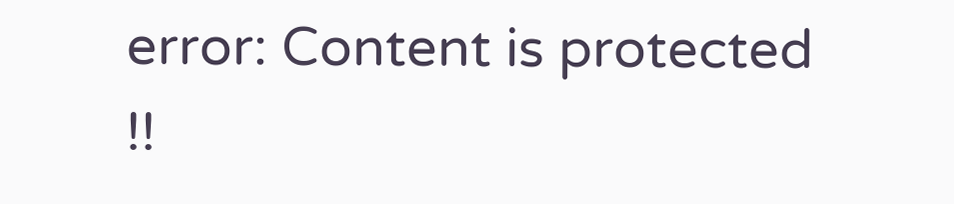error: Content is protected !!